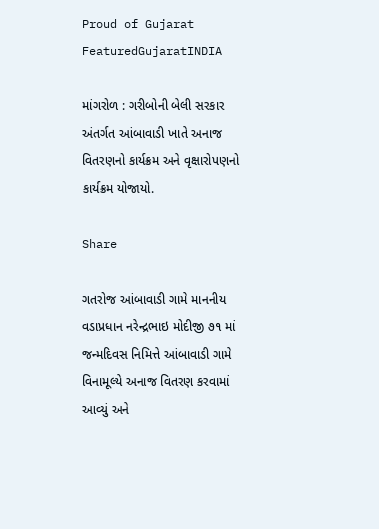Proud of Gujarat
FeaturedGujaratINDIA

માંગરોળ : ગરીબોની બેલી સરકાર અંતર્ગત આંબાવાડી ખાતે અનાજ વિતરણનો કાર્યક્રમ અને વૃક્ષારોપણનો કાર્યક્રમ યોજાયો.

Share

ગતરોજ આંબાવાડી ગામે માનનીય વડાપ્રધાન નરેન્દ્રભાઇ મોદીજી ૭૧ માં જન્મદિવસ નિમિત્તે આંબાવાડી ગામે વિનામૂલ્યે અનાજ વિતરણ કરવામાં આવ્યું અને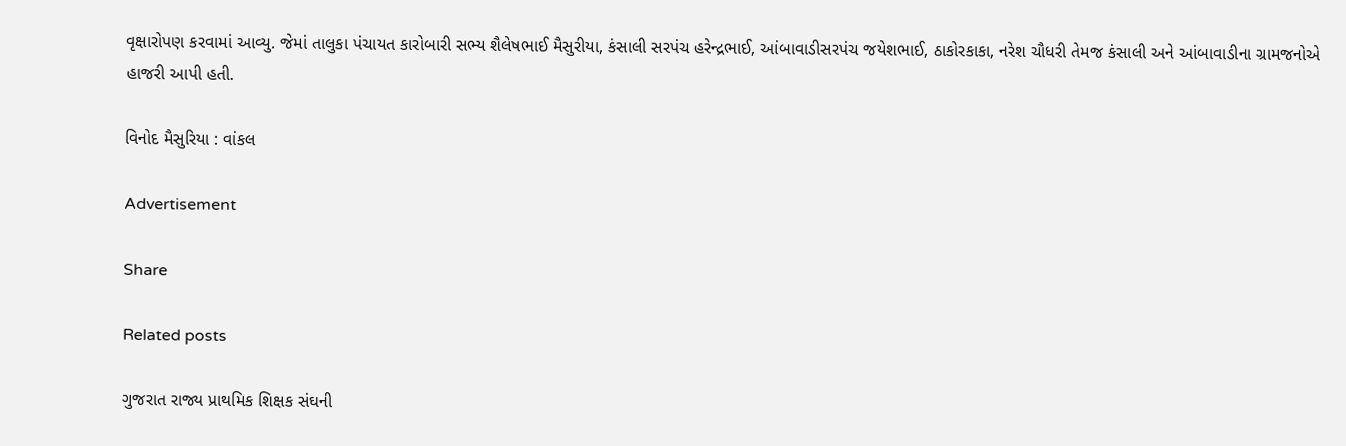વૃક્ષારોપણ કરવામાં આવ્યુ. જેમાં તાલુકા પંચાયત કારોબારી સભ્ય શૈલેષભાઈ મૈસુરીયા, કંસાલી સરપંચ હરેન્દ્રભાઈ, આંબાવાડીસરપંચ જયેશભાઈ, ઠાકોરકાકા, નરેશ ચૌધરી તેમજ કંસાલી અને આંબાવાડીના ગ્રામજનોએ હાજરી આપી હતી.

વિનોદ મૈસુરિયા : વાંકલ

Advertisement

Share

Related posts

ગુજરાત રાજ્ય પ્રાથમિક શિક્ષક સંઘની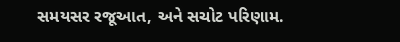સમયસર રજૂઆત, અને સચોટ પરિણામ.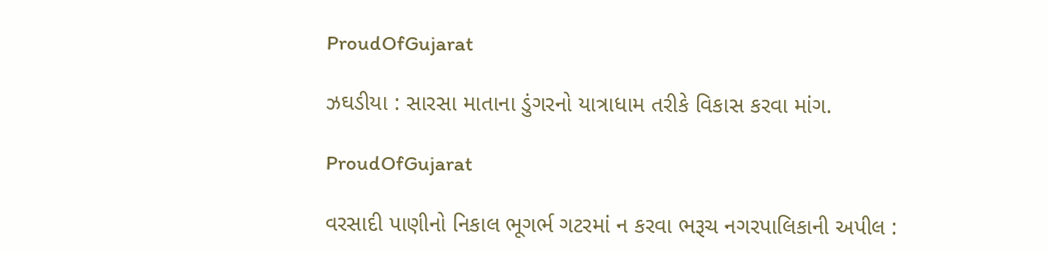ProudOfGujarat

ઝઘડીયા : સારસા માતાના ડુંગરનો યાત્રાધામ તરીકે વિકાસ કરવા માંગ.

ProudOfGujarat

વરસાદી પાણીનો નિકાલ ભૂગર્ભ ગટરમાં ન કરવા ભરૂચ નગરપાલિકાની અપીલ :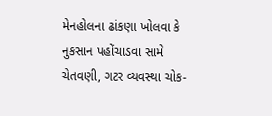મેનહોલના ઢાંકણા ખોલવા કે નુકસાન પહોંચાડવા સામે ચેતવણી, ગટર વ્યવસ્થા ચોક-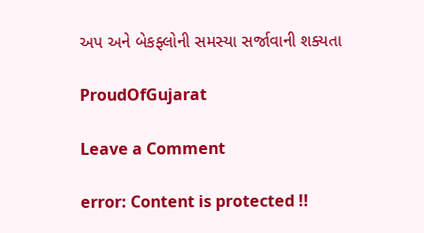અપ અને બેકફ્લોની સમસ્યા સર્જાવાની શક્યતા

ProudOfGujarat

Leave a Comment

error: Content is protected !!